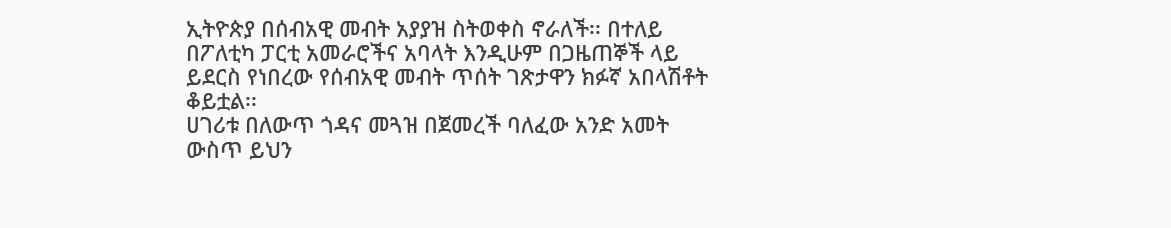ኢትዮጵያ በሰብአዊ መብት አያያዝ ስትወቀስ ኖራለች፡፡ በተለይ በፖለቲካ ፓርቲ አመራሮችና አባላት እንዲሁም በጋዜጠኞች ላይ ይደርስ የነበረው የሰብአዊ መብት ጥሰት ገጽታዋን ክፉኛ አበላሽቶት ቆይቷል፡፡
ሀገሪቱ በለውጥ ጎዳና መጓዝ በጀመረች ባለፈው አንድ አመት ውስጥ ይህን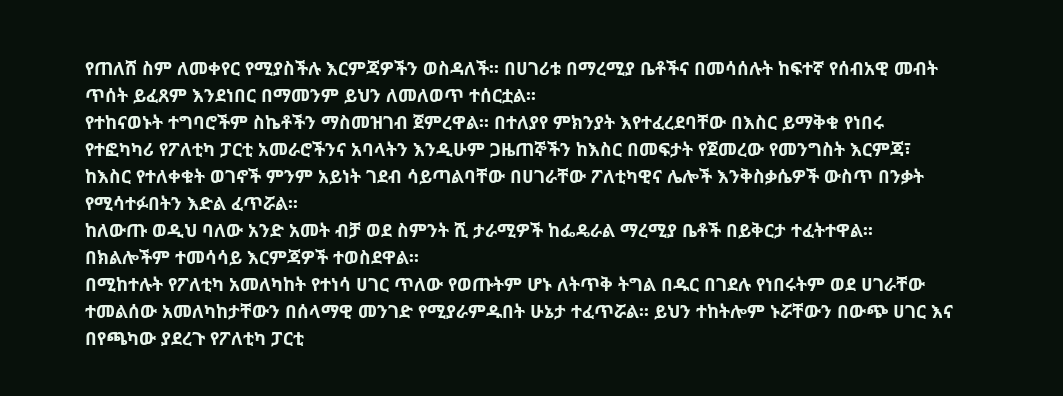የጠለሸ ስም ለመቀየር የሚያስችሉ እርምጃዎችን ወስዳለች፡፡ በሀገሪቱ በማረሚያ ቤቶችና በመሳሰሉት ከፍተኛ የሰብአዊ መብት ጥሰት ይፈጸም እንደነበር በማመንም ይህን ለመለወጥ ተሰርቷል፡፡
የተከናወኑት ተግባሮችም ስኬቶችን ማስመዝገብ ጀምረዋል፡፡ በተለያየ ምክንያት እየተፈረደባቸው በእስር ይማቅቁ የነበሩ የተፎካካሪ የፖለቲካ ፓርቲ አመራሮችንና አባላትን እንዲሁም ጋዜጠኞችን ከእስር በመፍታት የጀመረው የመንግስት እርምጃ፣ ከእስር የተለቀቁት ወገኖች ምንም አይነት ገደብ ሳይጣልባቸው በሀገራቸው ፖለቲካዊና ሌሎች እንቅስቃሴዎች ውስጥ በንቃት የሚሳተፉበትን እድል ፈጥሯል፡፡
ከለውጡ ወዲህ ባለው አንድ አመት ብቻ ወደ ስምንት ሺ ታራሚዎች ከፌዴራል ማረሚያ ቤቶች በይቅርታ ተፈትተዋል፡፡ በክልሎችም ተመሳሳይ እርምጃዎች ተወስደዋል፡፡
በሚከተሉት የፖለቲካ አመለካከት የተነሳ ሀገር ጥለው የወጡትም ሆኑ ለትጥቅ ትግል በዱር በገደሉ የነበሩትም ወደ ሀገራቸው ተመልሰው አመለካከታቸውን በሰላማዊ መንገድ የሚያራምዱበት ሁኔታ ተፈጥሯል፡፡ ይህን ተከትሎም ኑሯቸውን በውጭ ሀገር እና በየጫካው ያደረጉ የፖለቲካ ፓርቲ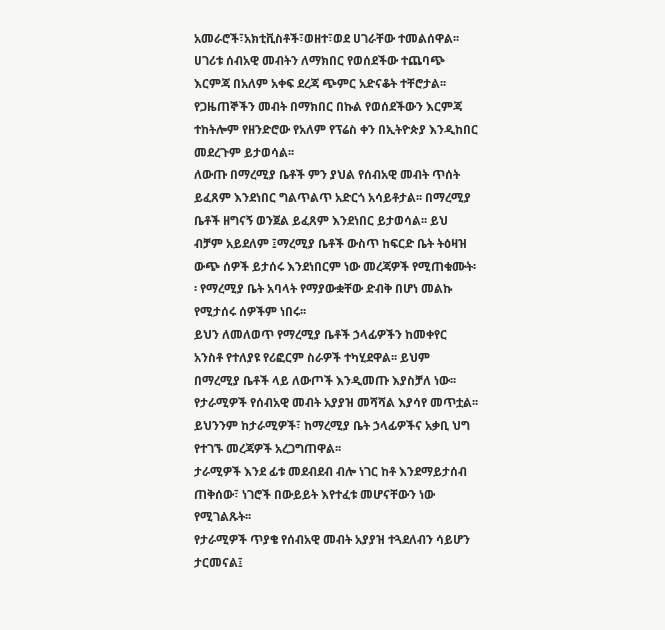አመራሮች፣አክቲቪስቶች፣ወዘተ፣ወደ ሀገራቸው ተመልሰዋል፡፡
ሀገሪቱ ሰብአዊ መብትን ለማክበር የወሰደችው ተጨባጭ እርምጃ በአለም አቀፍ ደረጃ ጭምር አድናቆት ተቸሮታል፡፡ የጋዜጠኞችን መብት በማክበር በኩል የወሰደችውን እርምጃ ተከትሎም የዘንድሮው የአለም የፕሬስ ቀን በኢትዮጵያ እንዲከበር መደረጉም ይታወሳል፡፡
ለውጡ በማረሚያ ቤቶች ምን ያህል የሰብአዊ መብት ጥሰት ይፈጸም እንደነበር ግልጥልጥ አድርጎ አሳይቶታል፡፡ በማረሚያ ቤቶች ዘግናኝ ወንጀል ይፈጸም እንደነበር ይታወሳል፡፡ ይህ ብቻም አይደለም ፤ማረሚያ ቤቶች ውስጥ ከፍርድ ቤት ትዕዛዝ ውጭ ሰዎች ይታሰሩ እንደነበርም ነው መረጃዎች የሚጠቁሙት፡፡ የማረሚያ ቤት አባላት የማያውቋቸው ድብቅ በሆነ መልኩ የሚታሰሩ ሰዎችም ነበሩ፡፡
ይህን ለመለወጥ የማረሚያ ቤቶች ኃላፊዎችን ከመቀየር አንስቶ የተለያዩ የሪፎርም ስራዎች ተካሂደዋል፡፡ ይህም በማረሚያ ቤቶች ላይ ለውጦች እንዲመጡ እያስቻለ ነው፡፡ የታራሚዎች የሰብአዊ መብት አያያዝ መሻሻል እያሳየ መጥቷል፡፡ ይህንንም ከታራሚዎች፣ ከማረሚያ ቤት ኃላፊዎችና አቃቢ ህግ የተገኙ መረጃዎች አረጋግጠዋል፡፡
ታራሚዎች እንደ ፊቱ መደብደብ ብሎ ነገር ከቶ እንደማይታሰብ ጠቅሰው፣ ነገሮች በውይይት እየተፈቱ መሆናቸውን ነው የሚገልጹት፡፡
የታራሚዎች ጥያቄ የሰብአዊ መብት አያያዝ ተጓደለብን ሳይሆን ታርመናል፤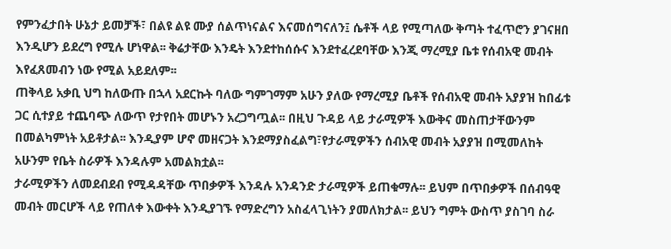የምንፈታበት ሁኔታ ይመቻች፣ በልዩ ልዩ ሙያ ሰልጥነናልና እናመሰግናለን፤ ሴቶች ላይ የሚጣለው ቅጣት ተፈጥሮን ያገናዘበ እንዲሆን ይደረግ የሚሉ ሆነዋል፡፡ ቅሬታቸው እንዴት እንደተከሰሱና እንደተፈረደባቸው እንጂ ማረሚያ ቤቱ የሰብአዊ መብት እየፈጸመብን ነው የሚል አይደለም፡፡
ጠቅላይ አቃቢ ህግ ከለውጡ በኋላ አደርኩት ባለው ግምገማም አሁን ያለው የማረሚያ ቤቶች የሰብአዊ መብት አያያዝ ከበፊቱ ጋር ሲተያይ ተጨባጭ ለውጥ የታየበት መሆኑን አረጋግጧል፡፡ በዚህ ጉዳይ ላይ ታራሚዎች እውቅና መስጠታቸውንም በመልካምነት አይቶታል፡፡ እንዲያም ሆኖ መዘናጋት እንደማያስፈልግ፣የታራሚዎችን ሰብአዊ መብት አያያዝ በሚመለከት አሁንም የቤት ስራዎች እንዳሉም አመልክቷል፡፡
ታራሚዎችን ለመደብደብ የሚዳዳቸው ጥበቃዎች እንዳሉ አንዳንድ ታራሚዎች ይጠቁማሉ፡፡ ይህም በጥበቃዎች በሰብዓዊ መብት መርሆች ላይ የጠለቀ እውቀት እንዲያገኙ የማድረግን አስፈላጊነትን ያመለክታል፡፡ ይህን ግምት ውስጥ ያስገባ ስራ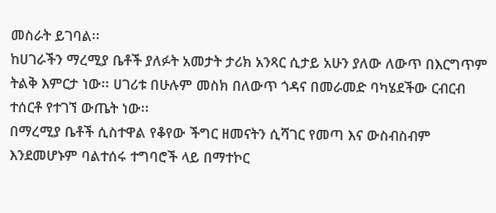መስራት ይገባል፡፡
ከሀገራችን ማረሚያ ቤቶች ያለፉት አመታት ታሪክ አንጻር ሲታይ አሁን ያለው ለውጥ በእርግጥም ትልቅ እምርታ ነው፡፡ ሀገሪቱ በሁሉም መስክ በለውጥ ጎዳና በመራመድ ባካሄደችው ርብርብ ተሰርቶ የተገኘ ውጤት ነው፡፡
በማረሚያ ቤቶች ሲስተዋል የቆየው ችግር ዘመናትን ሲሻገር የመጣ እና ውስብስብም እንደመሆኑም ባልተሰሩ ተግባሮች ላይ በማተኮር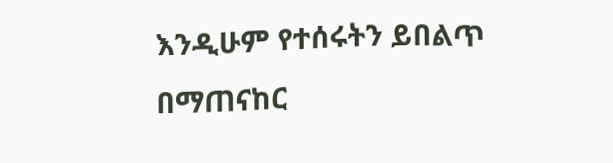እንዲሁም የተሰሩትን ይበልጥ በማጠናከር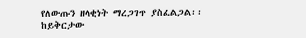የለውጡን ዘላቂነት ማረጋገጥ ያስፈልጋል፡፡
ከይቅርታው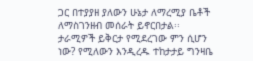ጋር በተያያዘ ያለውን ሁኔታ ለማረሚያ ቤቶች ለማስገንዘብ መሰራት ይኖርበታል፡፡ ታራሚዎች ይቅርታ የሚደረገው ምን ሲሆን ነው? የሚለውን እንዲረዱ ተከታታይ ግንዛቤ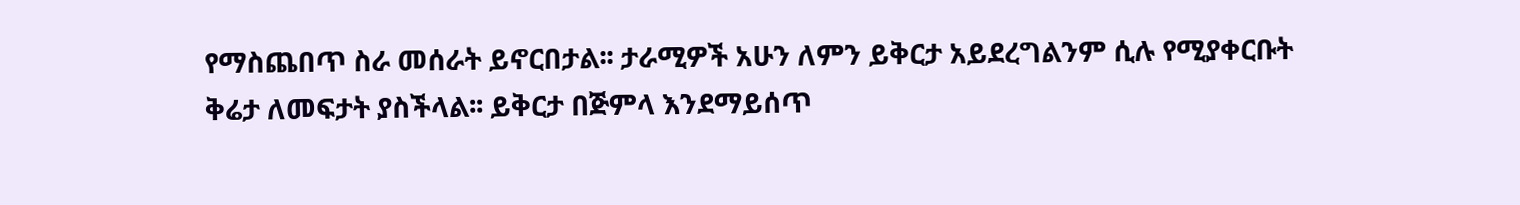የማስጨበጥ ስራ መሰራት ይኖርበታል፡፡ ታራሚዎች አሁን ለምን ይቅርታ አይደረግልንም ሲሉ የሚያቀርቡት ቅሬታ ለመፍታት ያስችላል፡፡ ይቅርታ በጅምላ እንደማይሰጥ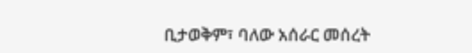ቢታወቅም፣ ባለው አሰራር መሰረት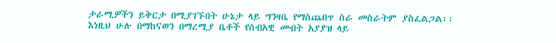ታራሚዎችን ይቅርታ በሚያገኙበት ሁኔታ ላይ ግንዛቤ የማስጨበጥ ስራ መስራትም ያስፈልጋል፡፡
እነዚህ ሁሉ በማከናወን በማረሚያ ቤቶች የሰብአዊ መብት አያያዝ ላይ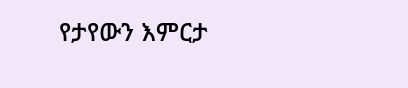የታየውን እምርታ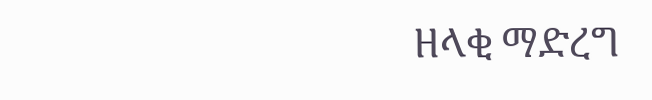ዘላቂ ማድረግ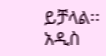ይቻላል፡፡
አዲስ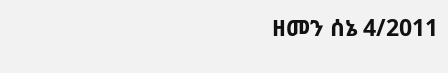ዘመን ሰኔ 4/2011